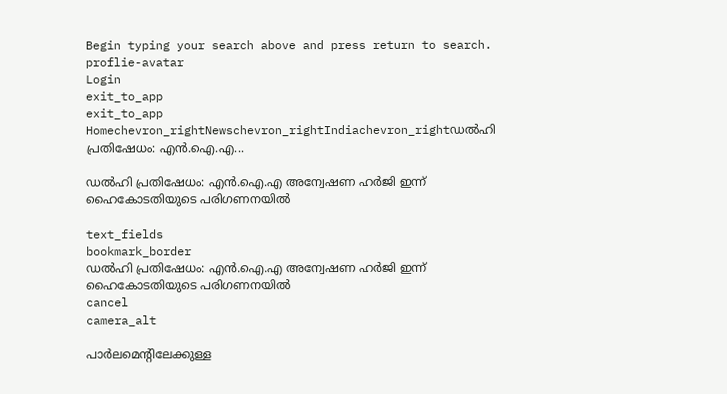Begin typing your search above and press return to search.
proflie-avatar
Login
exit_to_app
exit_to_app
Homechevron_rightNewschevron_rightIndiachevron_rightഡൽഹി പ്രതിഷേധം: എൻ.ഐ.എ...

ഡൽഹി പ്രതിഷേധം: എൻ.ഐ.എ അന്വേഷണ ഹർജി ഇന്ന് ഹൈകോടതിയുടെ പരിഗണനയിൽ

text_fields
bookmark_border
ഡൽഹി പ്രതിഷേധം: എൻ.ഐ.എ അന്വേഷണ ഹർജി ഇന്ന് ഹൈകോടതിയുടെ പരിഗണനയിൽ
cancel
camera_alt

പാർലമെന്റിലേക്കുള്ള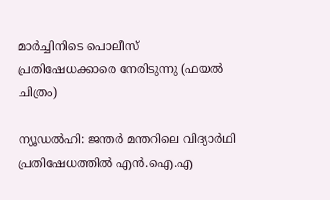മാർച്ചിനിടെ പൊലീസ് പ്രതിഷേധക്കാരെ നേരിടുന്നു (ഫയൽ ചിത്രം)

ന്യൂഡൽഹി: ജന്തർ മന്തറിലെ വിദ്യാർഥി പ്രതിഷേധത്തിൽ എൻ.ഐ.എ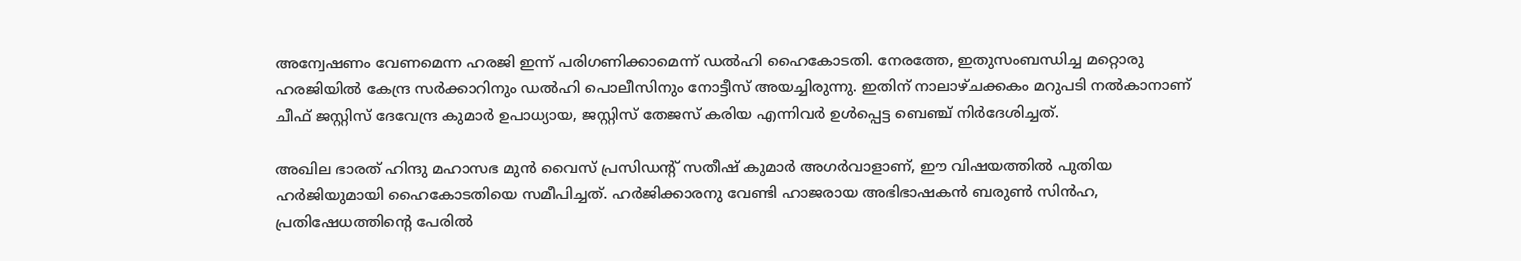അന്വേഷണം വേണമെന്ന ഹരജി ഇന്ന് പരിഗണിക്കാമെന്ന് ഡൽഹി ഹൈകോടതി. നേരത്തേ, ഇതുസംബന്ധിച്ച മറ്റൊരു ഹരജിയിൽ കേന്ദ്ര സർക്കാറിനും ഡൽഹി പൊലീസിനും നോട്ടീസ് അയച്ചിരുന്നു. ഇതിന് നാലാഴ്ചക്കകം മറുപടി നൽകാനാണ് ചീഫ് ജസ്റ്റിസ് ദേവേന്ദ്ര കുമാർ ഉപാധ്യായ, ജസ്റ്റിസ് തേജസ് കരിയ എന്നിവർ ഉൾപ്പെട്ട ബെഞ്ച് നിർദേശിച്ചത്.

അഖില ഭാരത് ഹിന്ദു മഹാസഭ മുൻ വൈസ് പ്രസിഡന്റ് സതീഷ് കുമാർ അഗർവാളാണ്, ഈ വിഷയത്തിൽ പുതിയ ഹർജിയുമായി ഹൈകോടതിയെ സമീപിച്ചത്. ഹർജിക്കാരനു വേണ്ടി ഹാജരായ അഭിഭാഷകൻ ബരുൺ സിൻഹ, പ്രതിഷേധത്തിന്റെ പേരിൽ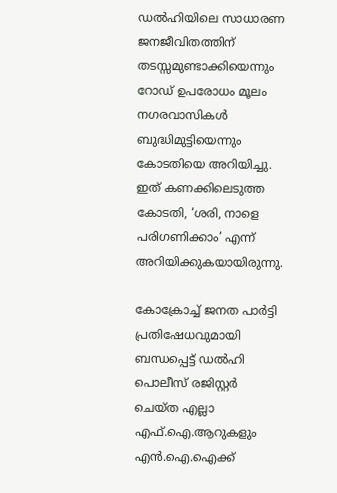ഡൽഹിയിലെ സാധാരണ ജനജീവിതത്തിന് തടസ്സമുണ്ടാക്കിയെന്നും റോഡ് ഉപരോധം മൂലം നഗരവാസികൾ ബുദ്ധിമുട്ടിയെന്നും കോടതിയെ അറിയിച്ചു. ഇത് കണക്കിലെടുത്ത കോടതി, ‘ശരി, നാളെ പരിഗണിക്കാം’ എന്ന് അറിയിക്കുകയായിരുന്നു.

കോക്രോച്ച് ജനത പാർട്ടി പ്രതിഷേധവുമായി ബന്ധപ്പെട്ട് ഡൽഹി പൊലീസ് രജിസ്റ്റർ ചെയ്ത എല്ലാ എഫ്‌.ഐ.ആറുകളും എൻ.ഐ.ഐക്ക്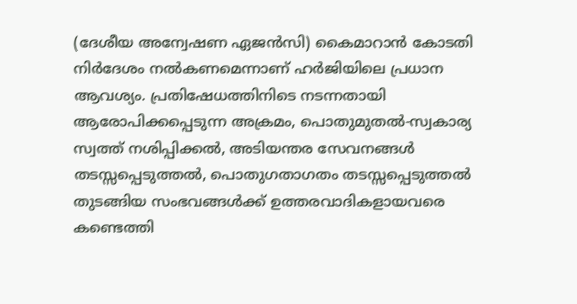(ദേശീയ അന്വേഷണ ഏജൻസി) കൈമാറാൻ കോടതി നിർദേശം നൽകണമെന്നാണ് ഹർജിയിലെ പ്രധാന ആവശ്യം. പ്രതിഷേധത്തിനിടെ നടന്നതായി ആരോപിക്കപ്പെടുന്ന അക്രമം, പൊതുമുതൽ-സ്വകാര്യ സ്വത്ത് നശിപ്പിക്കൽ, അടിയന്തര സേവനങ്ങൾ തടസ്സപ്പെടുത്തൽ, പൊതുഗതാഗതം തടസ്സപ്പെടുത്തൽ തുടങ്ങിയ സംഭവങ്ങൾക്ക് ഉത്തരവാദികളായവരെ കണ്ടെത്തി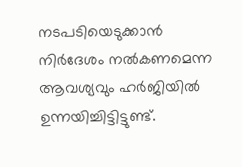നടപടിയെടുക്കാൻ നിർദേശം നൽകണമെന്ന ആവശ്യവും ഹർജിയിൽ ഉന്നയിച്ചിട്ടിട്ടുണ്ട്.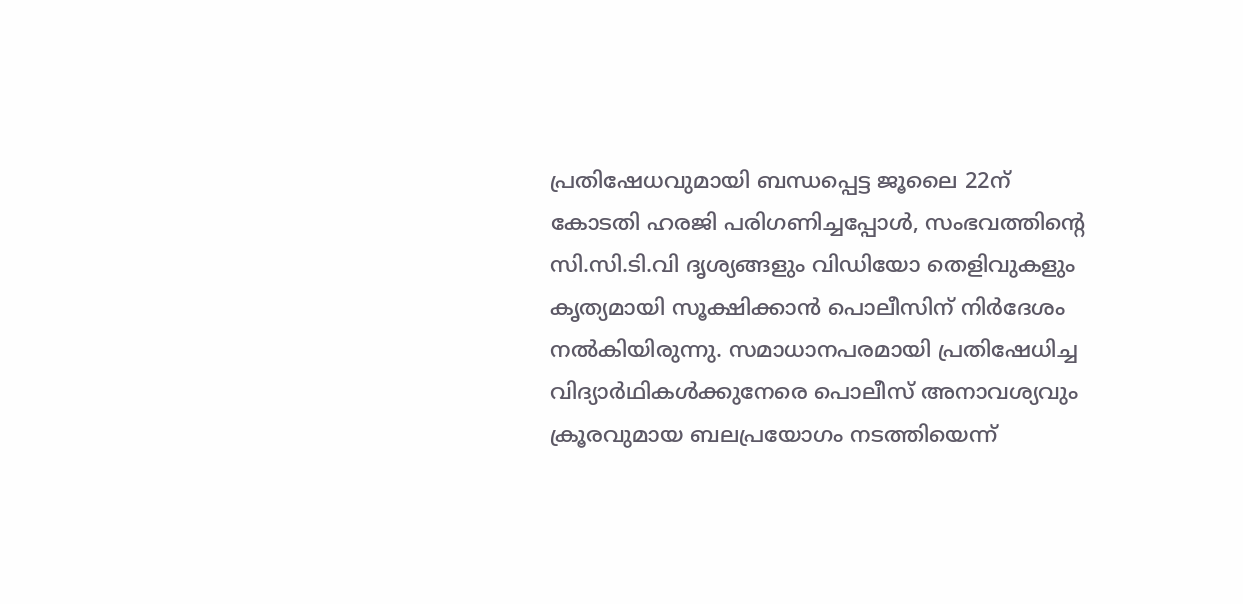പ്രതിഷേധവുമായി ബന്ധപ്പെട്ട ജൂലൈ 22ന് കോടതി ഹരജി പരിഗണിച്ചപ്പോൾ, സംഭവത്തിന്റെ സി.സി.ടി.വി ദൃശ്യങ്ങളും വിഡിയോ തെളിവുകളും കൃത്യമായി സൂക്ഷിക്കാൻ പൊലീസിന് നിർദേശം നൽകിയിരുന്നു. സമാധാനപരമായി പ്രതിഷേധിച്ച വിദ്യാർഥികൾക്കുനേരെ പൊലീസ് അനാവശ്യവും ക്രൂരവുമായ ബലപ്രയോഗം നടത്തിയെന്ന്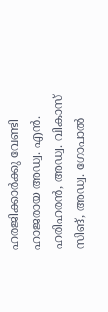ഹരജിക്കാർക്കു വേണ്ടി ഹാജരായ അഡ്വ. എൻ. ഹരിഹരൻ, അഡ്വ. വികാസ് സിങ്, അഡ്വ. ഗോപാൽ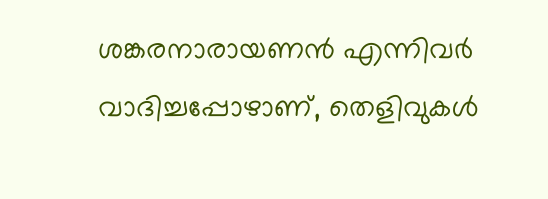ശങ്കരനാരായണൻ എന്നിവർ വാദിച്ചപ്പോഴാണ്, തെളിവുകൾ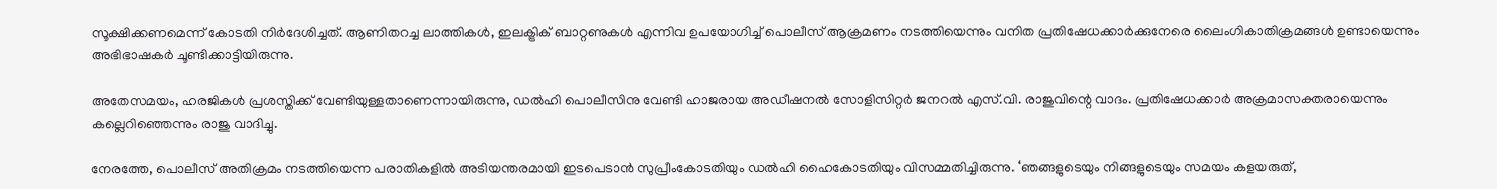സൂക്ഷിക്കണമെന്ന് കോടതി നിർദേശിച്ചത്. ആണിതറച്ച ലാത്തികൾ, ഇലക്ട്രിക് ബാറ്റണുകൾ എന്നിവ ഉപയോഗിച്ച് പൊലീസ് ആക്രമണം നടത്തിയെന്നും വനിത പ്രതിഷേധക്കാർക്കുനേരെ ലൈംഗികാതിക്രമങ്ങൾ ഉണ്ടായെന്നും അഭിഭാഷകർ ചൂണ്ടിക്കാട്ടിയിരുന്നു.

അതേസമയം, ഹരജികൾ പ്രശസ്തിക്ക് വേണ്ടിയുള്ളതാണെന്നായിരുന്നു, ഡൽഹി പൊലീസിനു വേണ്ടി ഹാജരായ അഡീഷനൽ സോളിസിറ്റർ ജനറൽ എസ്.വി. രാജുവിന്റെ വാദം. പ്രതിഷേധക്കാർ അക്രമാസക്തരായെന്നും കല്ലെറിഞ്ഞെന്നും രാജു വാദിച്ചു.

നേരത്തേ, പൊലീസ് അതിക്രമം നടത്തിയെന്ന പരാതികളിൽ അടിയന്തരമായി ഇടപെടാൻ സുപ്രീംകോടതിയും ഡൽഹി ഹൈകോടതിയും വിസമ്മതിച്ചിരുന്നു. ‘ഞങ്ങളുടെയും നിങ്ങളുടെയും സമയം കളയരുത്,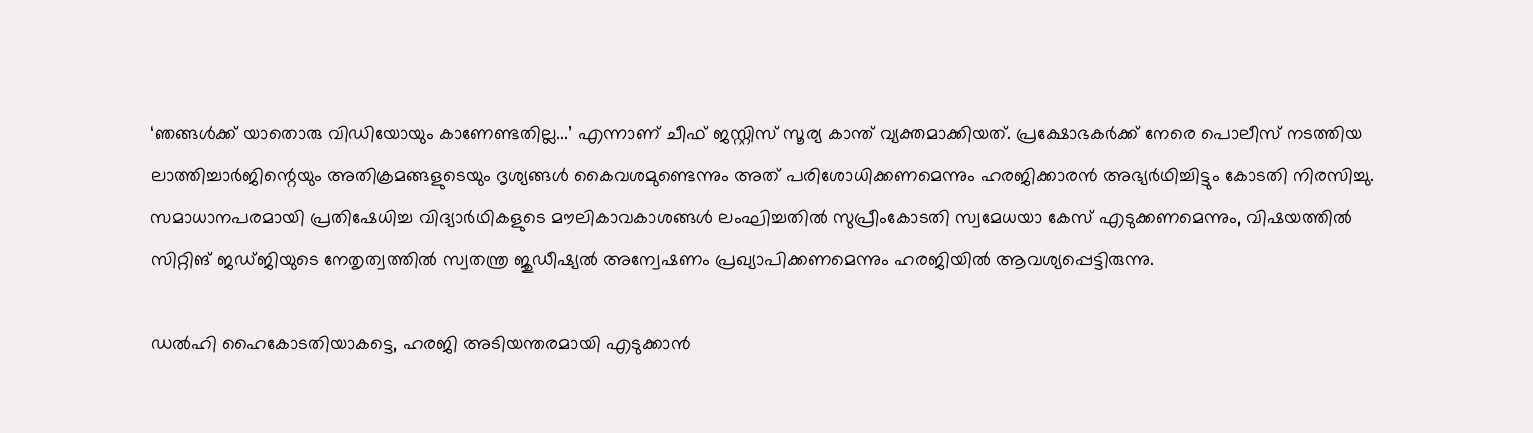‘ഞങ്ങൾക്ക് യാതൊരു വിഡിയോയും കാണേണ്ടതില്ല...’ എന്നാണ് ചീഫ് ജസ്റ്റിസ് സൂര്യ കാന്ത് വ്യക്തമാക്കിയത്. പ്രക്ഷോഭകർക്ക് നേരെ പൊലീസ് നടത്തിയ ലാത്തിച്ചാർജിന്റെയും അതിക്രമങ്ങളുടെയും ദൃശ്യങ്ങൾ കൈവശമുണ്ടെന്നും അത് പരിശോധിക്കണമെന്നും ഹരജിക്കാരൻ അഭ്യർഥിച്ചിട്ടും കോടതി നിരസിച്ചു. സമാധാനപരമായി പ്രതിഷേധിച്ച വിദ്യാർഥികളുടെ മൗലികാവകാശങ്ങൾ ലംഘിച്ചതിൽ സുപ്രീംകോടതി സ്വമേധയാ കേസ് എടുക്കണമെന്നും, വിഷയത്തിൽ സിറ്റിങ് ജഡ്ജിയുടെ നേതൃത്വത്തിൽ സ്വതന്ത്ര ജുഡീഷ്യൽ അന്വേഷണം പ്രഖ്യാപിക്കണമെന്നും ഹരജിയിൽ ആവശ്യപ്പെട്ടിരുന്നു.

ഡൽഹി ഹൈകോടതിയാകട്ടെ, ഹരജി അടിയന്തരമായി എടുക്കാൻ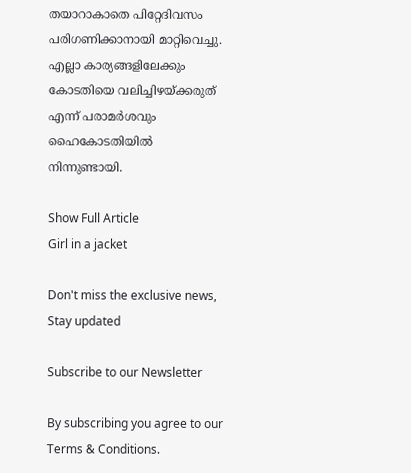തയാറാകാതെ പിറ്റേദിവസം പരിഗണിക്കാനായി മാറ്റിവെച്ചു. എല്ലാ കാര്യങ്ങളിലേക്കും കോടതിയെ വലിച്ചിഴയ്ക്കരുത് എന്ന് പരാമർശവും ഹൈകോടതിയിൽ നിന്നുണ്ടായി.

Show Full Article
Girl in a jacket

Don't miss the exclusive news, Stay updated

Subscribe to our Newsletter

By subscribing you agree to our Terms & Conditions.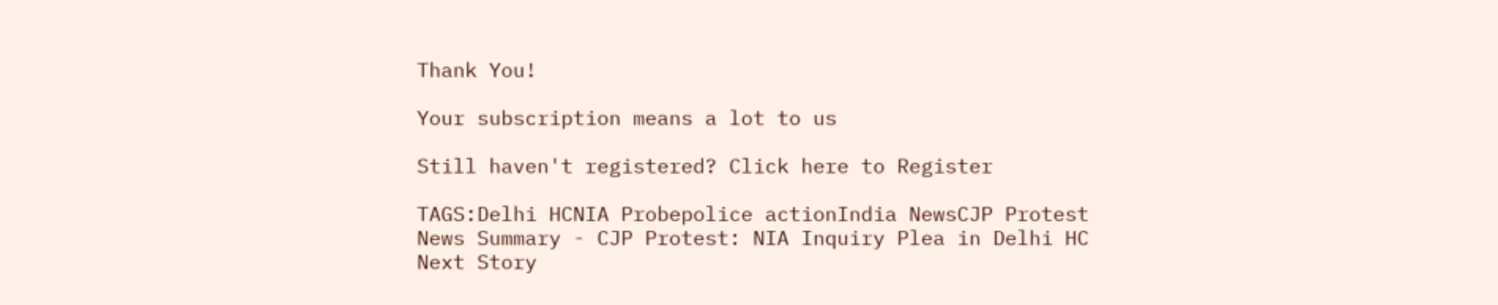Thank You!

Your subscription means a lot to us

Still haven't registered? Click here to Register

TAGS:Delhi HCNIA Probepolice actionIndia NewsCJP Protest
News Summary - CJP Protest: NIA Inquiry Plea in Delhi HC
Next Story